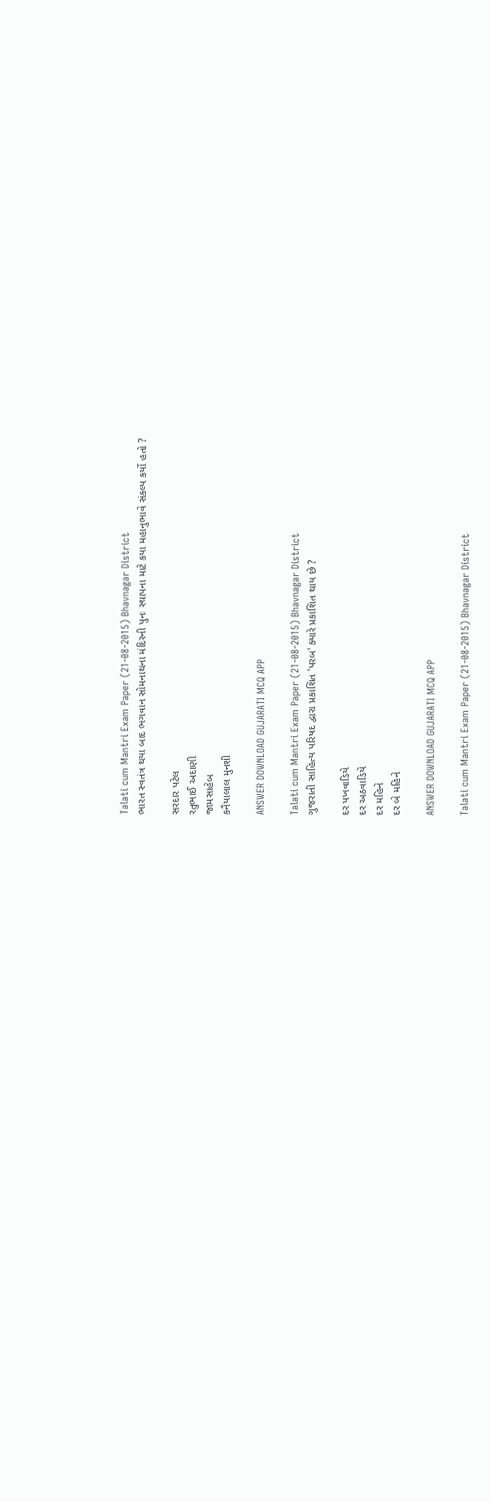Talati cum Mantri Exam Paper (21-08-2015) Bhavnagar District
ભારત સ્વતંત્ર થયા બાદ ભગવાન સોમનાથના મંદિરની પુનઃ સ્થાપના માટે કયા મહાનુભાવે સંકલ્પ કર્યો હતો ?

સરદાર પટેલ
રતુભાઈ અદાણી
જામસાહેબ
કનૈયાલાલ મુનશી

ANSWER DOWNLOAD GUJARATI MCQ APP

Talati cum Mantri Exam Paper (21-08-2015) Bhavnagar District
ગુજરાતી સાહિત્ય પરિષદ દ્વારા પ્રકાશિત 'પરબ' ક્યારે પ્રકાશિત થાય છે ?

દર પખવાડિયે
દર અઠવાડિયે
દર મહિને
દર બે મહિને

ANSWER DOWNLOAD GUJARATI MCQ APP

Talati cum Mantri Exam Paper (21-08-2015) Bhavnagar District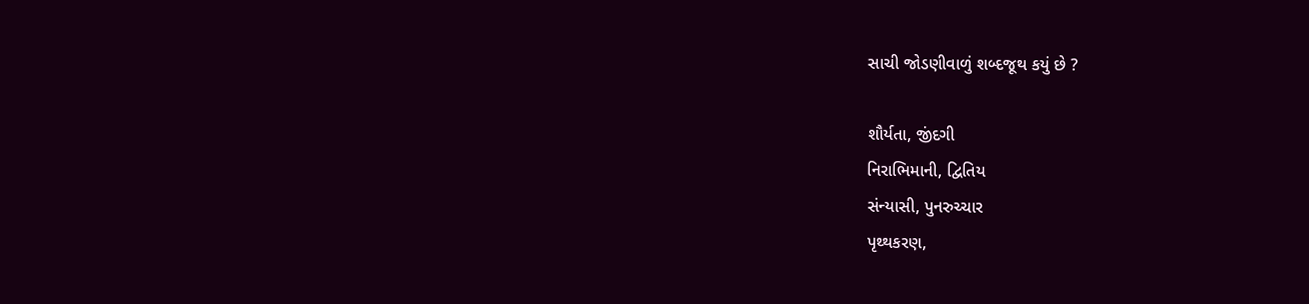સાચી જોડણીવાળું શબ્દજૂથ કયું છે ?

શૌર્યતા, જીંદગી
નિરાભિમાની, દ્વિતિય
સંન્યાસી, પુનરુચ્ચાર
પૃથ્થકરણ,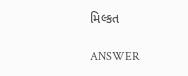મિલ્કત

ANSWER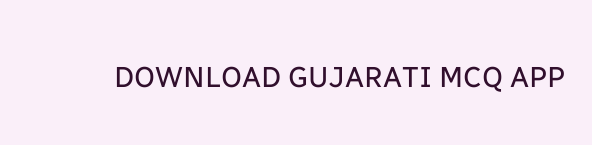DOWNLOAD GUJARATI MCQ APP